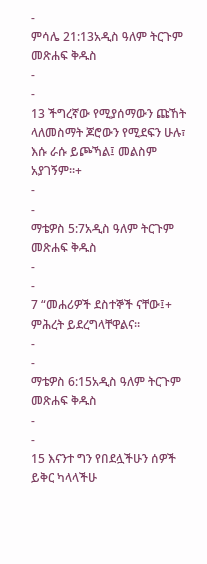-
ምሳሌ 21:13አዲስ ዓለም ትርጉም መጽሐፍ ቅዱስ
-
-
13 ችግረኛው የሚያሰማውን ጩኸት ላለመስማት ጆሮውን የሚደፍን ሁሉ፣
እሱ ራሱ ይጮኻል፤ መልስም አያገኝም።+
-
-
ማቴዎስ 5:7አዲስ ዓለም ትርጉም መጽሐፍ ቅዱስ
-
-
7 “መሐሪዎች ደስተኞች ናቸው፤+ ምሕረት ይደረግላቸዋልና።
-
-
ማቴዎስ 6:15አዲስ ዓለም ትርጉም መጽሐፍ ቅዱስ
-
-
15 እናንተ ግን የበደሏችሁን ሰዎች ይቅር ካላላችሁ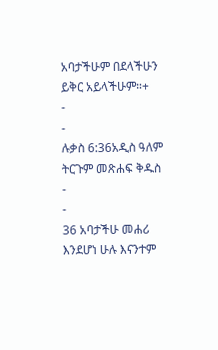አባታችሁም በደላችሁን ይቅር አይላችሁም።+
-
-
ሉቃስ 6:36አዲስ ዓለም ትርጉም መጽሐፍ ቅዱስ
-
-
36 አባታችሁ መሐሪ እንደሆነ ሁሉ እናንተም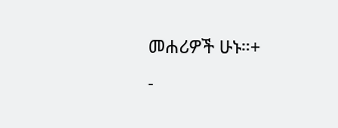መሐሪዎች ሁኑ።+
-